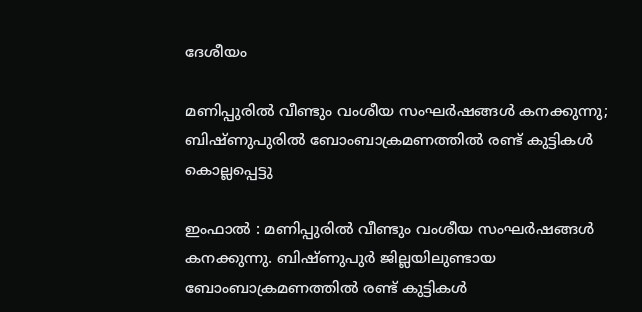ദേശീയം

മണിപ്പുരിൽ വീണ്ടും വംശീയ സംഘർഷങ്ങൾ കനക്കുന്നു; ബിഷ്ണുപുരിൽ ബോംബാക്രമണത്തിൽ രണ്ട് കുട്ടികൾ കൊല്ലപ്പെട്ടു

ഇംഫാൽ : മണിപ്പുരിൽ വീണ്ടും വംശീയ സംഘർഷങ്ങൾ കനക്കുന്നു. ബിഷ്ണുപുർ ജില്ലയിലുണ്ടായ ബോംബാക്രമണത്തിൽ രണ്ട് കുട്ടികൾ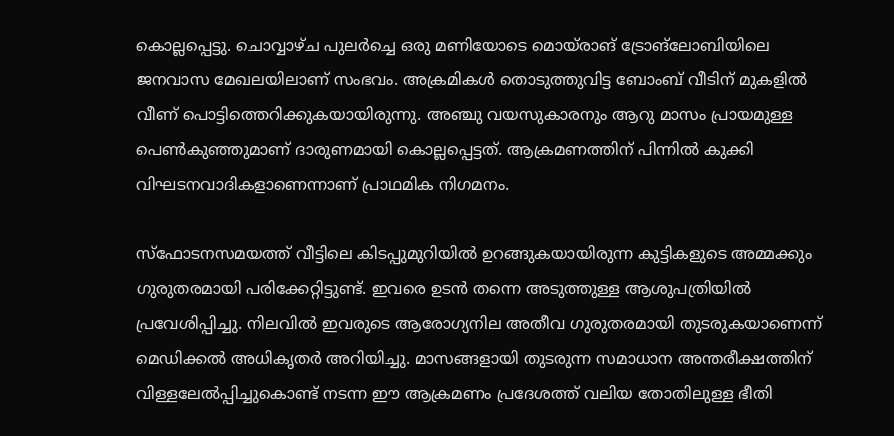കൊല്ലപ്പെട്ടു. ചൊവ്വാഴ്ച പുലർച്ചെ ഒരു മണിയോടെ മൊയ്‌രാങ് ട്രോങ്‌ലോബിയിലെ ജനവാസ മേഖലയിലാണ് സംഭവം. അക്രമികൾ തൊടുത്തുവിട്ട ബോംബ് വീടിന് മുകളിൽ വീണ് പൊട്ടിത്തെറിക്കുകയായിരുന്നു. അഞ്ചു വയസുകാരനും ആറു മാസം പ്രായമുള്ള പെൺകുഞ്ഞുമാണ് ദാരുണമായി കൊല്ലപ്പെട്ടത്. ആക്രമണത്തിന് പിന്നിൽ കുക്കി വിഘടനവാദികളാണെന്നാണ് പ്രാഥമിക നിഗമനം.

സ്ഫോടനസമയത്ത് വീട്ടിലെ കിടപ്പുമുറിയിൽ ഉറങ്ങുകയായിരുന്ന കുട്ടികളുടെ അമ്മക്കും ഗുരുതരമായി പരിക്കേറ്റിട്ടുണ്ട്. ഇവരെ ഉടൻ തന്നെ അടുത്തുള്ള ആശുപത്രിയിൽ പ്രവേശിപ്പിച്ചു. നിലവിൽ ഇവരുടെ ആരോഗ്യനില അതീവ ഗുരുതരമായി തുടരുകയാണെന്ന് മെഡിക്കൽ അധികൃതർ അറിയിച്ചു. മാസങ്ങളായി തുടരുന്ന സമാധാന അന്തരീക്ഷത്തിന് വിള്ളലേൽപ്പിച്ചുകൊണ്ട് നടന്ന ഈ ആക്രമണം പ്രദേശത്ത് വലിയ തോതിലുള്ള ഭീതി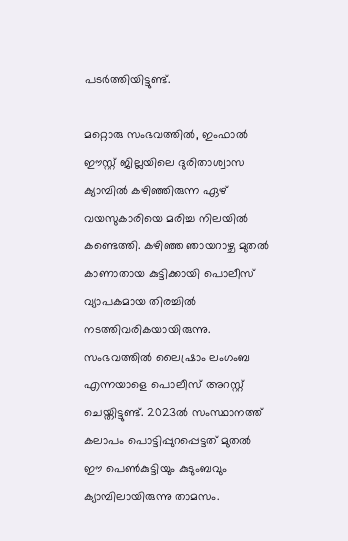പടർത്തിയിട്ടുണ്ട്.

മറ്റൊരു സംഭവത്തിൽ, ഇംഫാൽ ഈസ്റ്റ് ജില്ലയിലെ ദുരിതാശ്വാസ ക്യാമ്പിൽ കഴിഞ്ഞിരുന്ന ഏഴ് വയസുകാരിയെ മരിച്ച നിലയിൽ കണ്ടെത്തി. കഴിഞ്ഞ ഞായറാഴ്ച മുതൽ കാണാതായ കുട്ടിക്കായി പൊലീസ് വ്യാപകമായ തിരച്ചിൽ നടത്തിവരികയായിരുന്നു. സംഭവത്തിൽ ലൈഷ്രാം ലംഗംബ എന്നയാളെ പൊലീസ് അറസ്റ്റ് ചെയ്തിട്ടുണ്ട്. 2023ൽ സംസ്ഥാനത്ത് കലാപം പൊട്ടിപ്പുറപ്പെട്ടത് മുതൽ ഈ പെൺകുട്ടിയും കുടുംബവും ക്യാമ്പിലായിരുന്നു താമസം.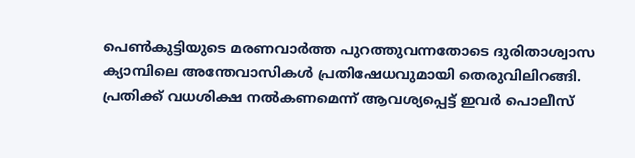പെൺകുട്ടിയുടെ മരണവാർത്ത പുറത്തുവന്നതോടെ ദുരിതാശ്വാസ ക്യാമ്പിലെ അന്തേവാസികൾ പ്രതിഷേധവുമായി തെരുവിലിറങ്ങി. പ്രതിക്ക് വധശിക്ഷ നൽകണമെന്ന് ആവശ്യപ്പെട്ട് ഇവർ പൊലീസ്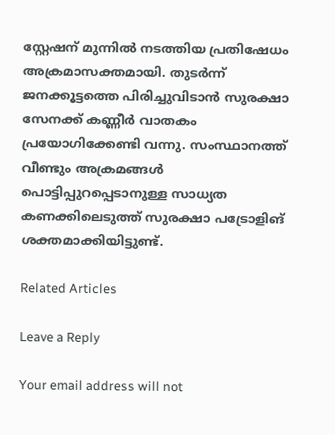സ്റ്റേഷന് മുന്നിൽ നടത്തിയ പ്രതിഷേധം അക്രമാസക്തമായി. തുടർന്ന് ജനക്കൂട്ടത്തെ പിരിച്ചുവിടാൻ സുരക്ഷാ സേനക്ക് കണ്ണീർ വാതകം പ്രയോഗിക്കേണ്ടി വന്നു. സംസ്ഥാനത്ത് വീണ്ടും അക്രമങ്ങൾ പൊട്ടിപ്പുറപ്പെടാനുള്ള സാധ്യത കണക്കിലെടുത്ത് സുരക്ഷാ പട്രോളിങ് ശക്തമാക്കിയിട്ടുണ്ട്.

Related Articles

Leave a Reply

Your email address will not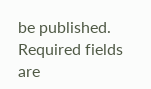be published. Required fields are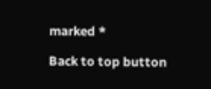marked *

Back to top button